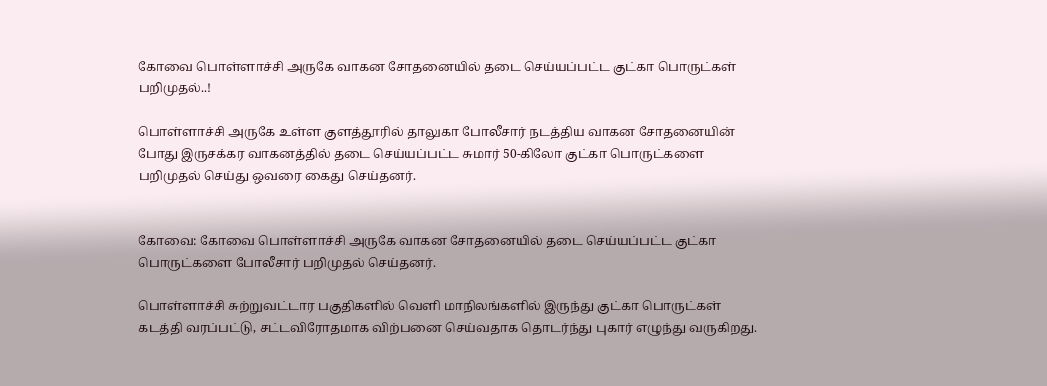கோவை பொள்ளாச்சி அருகே வாகன சோதனையில் தடை செய்யப்பட்ட குட்கா பொருட்கள் பறிமுதல்..!

பொள்ளாச்சி அருகே உள்ள குளத்தூரில் தாலுகா போலீசார் நடத்திய வாகன சோதனையின் போது இருசக்கர வாகனத்தில் தடை செய்யப்பட்ட சுமார் 50-கிலோ குட்கா பொருட்களை பறிமுதல் செய்து ஒவரை கைது செய்தனர்.


கோவை: கோவை பொள்ளாச்சி அருகே வாகன சோதனையில் தடை செய்யப்பட்ட குட்கா பொருட்களை போலீசார் பறிமுதல் செய்தனர்.

பொள்ளாச்சி சுற்றுவட்டார பகுதிகளில் வெளி மாநிலங்களில் இருந்து குட்கா பொருட்கள் கடத்தி வரப்பட்டு, சட்டவிரோதமாக விற்பனை செய்வதாக தொடர்ந்து புகார் எழுந்து வருகிறது.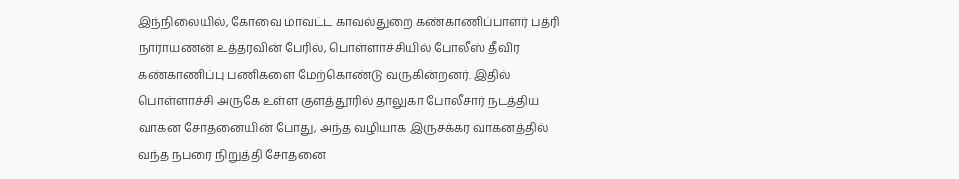இந்நிலையில், கோவை மாவட்ட காவல்துறை கண்காணிப்பாளர் பத்ரி நாராயணன் உத்தரவின் பேரில், பொள்ளாச்சியில் போலீஸ் தீவிர கண்காணிப்பு பணிகளை மேற்கொண்டு வருகின்றனர். இதில் பொள்ளாச்சி அருகே உள்ள குளத்தூரில் தாலுகா போலீசார் நடத்திய வாகன சோதனையின் போது, அந்த வழியாக இருசக்கர வாகனத்தில் வந்த நபரை நிறுத்தி சோதனை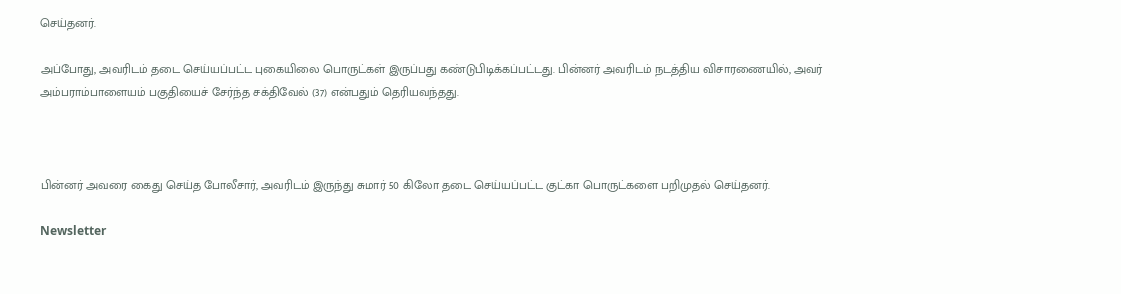செய்தனர்.

அப்போது, அவரிடம் தடை செய்யப்பட்ட புகையிலை பொருட்கள் இருப்பது கண்டுபிடிக்கப்பட்டது. பின்னர் அவரிடம் நடத்திய விசாரணையில், அவர் அம்பராம்பாளையம் பகுதியைச் சேர்ந்த சக்திவேல் (37) என்பதும் தெரியவந்தது.



பின்னர் அவரை கைது செய்த போலீசார், அவரிடம் இருந்து சுமார் 50 கிலோ தடை செய்யப்பட்ட குட்கா பொருட்களை பறிமுதல் செய்தனர்.

Newsletter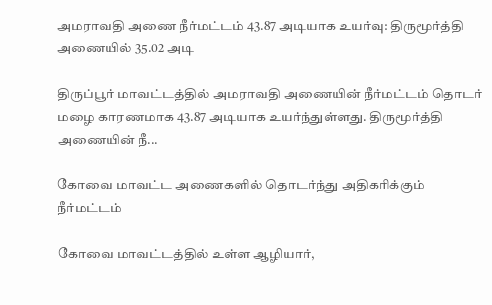அமராவதி அணை நீர்மட்டம் 43.87 அடியாக உயர்வு: திருமூர்த்தி அணையில் 35.02 அடி

திருப்பூர் மாவட்டத்தில் அமராவதி அணையின் நீர்மட்டம் தொடர் மழை காரணமாக 43.87 அடியாக உயர்ந்துள்ளது. திருமூர்த்தி அணையின் நீ...

கோவை மாவட்ட அணைகளில் தொடர்ந்து அதிகரிக்கும் நீர்மட்டம்

கோவை மாவட்டத்தில் உள்ள ஆழியார்,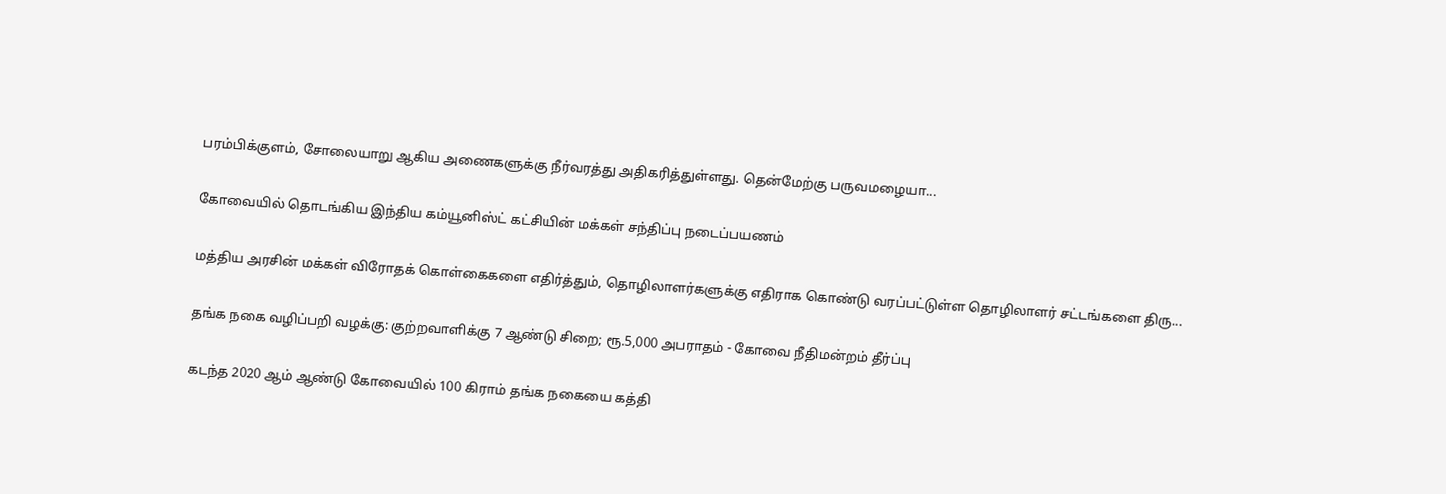பரம்பிக்குளம், சோலையாறு ஆகிய அணைகளுக்கு நீர்வரத்து அதிகரித்துள்ளது. தென்மேற்கு பருவமழையா...

கோவையில் தொடங்கிய இந்திய கம்யூனிஸ்ட் கட்சியின் மக்கள் சந்திப்பு நடைப்பயணம்

மத்திய அரசின் மக்கள் விரோதக் கொள்கைகளை எதிர்த்தும், தொழிலாளர்களுக்கு எதிராக கொண்டு வரப்பட்டுள்ள தொழிலாளர் சட்டங்களை திரு...

தங்க நகை வழிப்பறி வழக்கு: குற்றவாளிக்கு 7 ஆண்டு சிறை; ரூ.5,000 அபராதம் - கோவை நீதிமன்றம் தீர்ப்பு

கடந்த 2020 ஆம் ஆண்டு கோவையில் 100 கிராம் தங்க நகையை கத்தி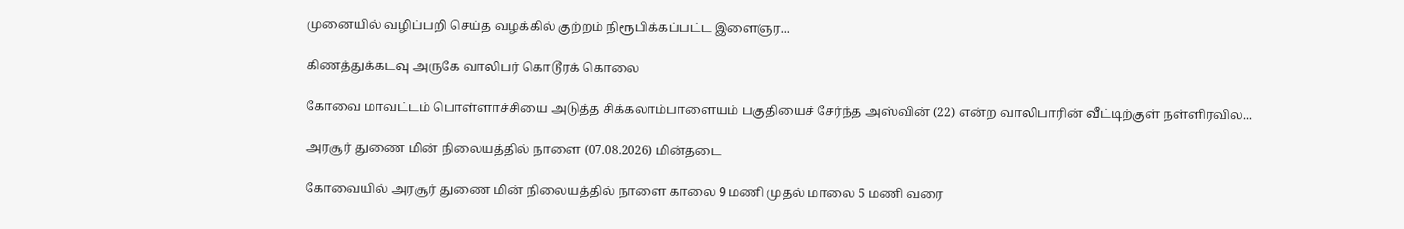முனையில் வழிப்பறி செய்த வழக்கில் குற்றம் நிரூபிக்கப்பட்ட இளைஞர...

கிணத்துக்கடவு அருகே வாலிபர் கொடூரக் கொலை

கோவை மாவட்டம் பொள்ளாச்சியை அடுத்த சிக்கலாம்பாளையம் பகுதியைச் சேர்ந்த அஸ்வின் (22) என்ற வாலிபாரின் வீட்டிற்குள் நள்ளிரவில...

அரசூர் துணை மின் நிலையத்தில் நாளை (07.08.2026) மின்தடை

கோவையில் அரசூர் துணை மின் நிலையத்தில் நாளை காலை 9 மணி முதல் மாலை 5 மணி வரை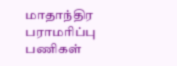மாதாந்திர பராமரிப்பு பணிகள்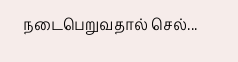நடைபெறுவதால் செல்...